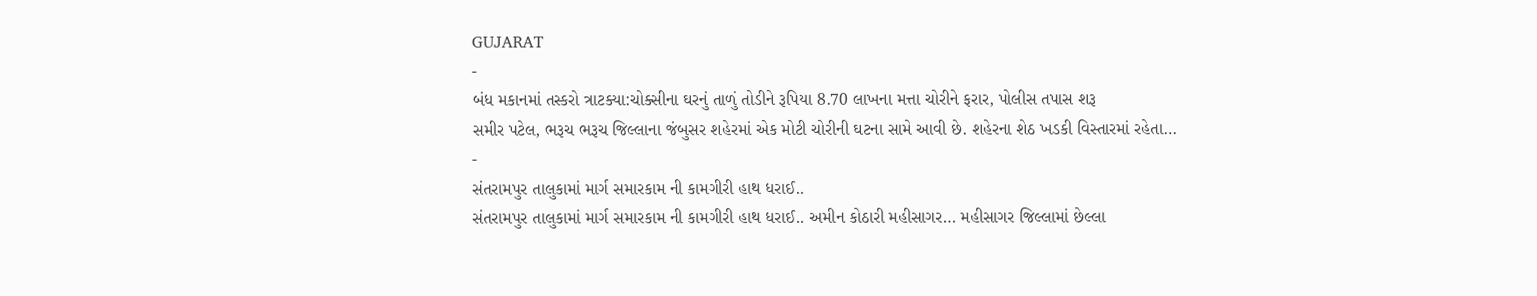GUJARAT
-
બંધ મકાનમાં તસ્કરો ત્રાટક્યા:ચોક્સીના ઘરનું તાળું તોડીને રૂપિયા 8.70 લાખના મત્તા ચોરીને ફરાર, પોલીસ તપાસ શરૂ
સમીર પટેલ, ભરૂચ ભરૂચ જિલ્લાના જંબુસર શહેરમાં એક મોટી ચોરીની ઘટના સામે આવી છે. શહેરના શેઠ ખડકી વિસ્તારમાં રહેતા…
-
સંતરામપુર તાલુકામાં માર્ગ સમારકામ ની કામગીરી હાથ ધરાઈ..
સંતરામપુર તાલુકામાં માર્ગ સમારકામ ની કામગીરી હાથ ધરાઈ.. અમીન કોઠારી મહીસાગર… મહીસાગર જિલ્લામાં છેલ્લા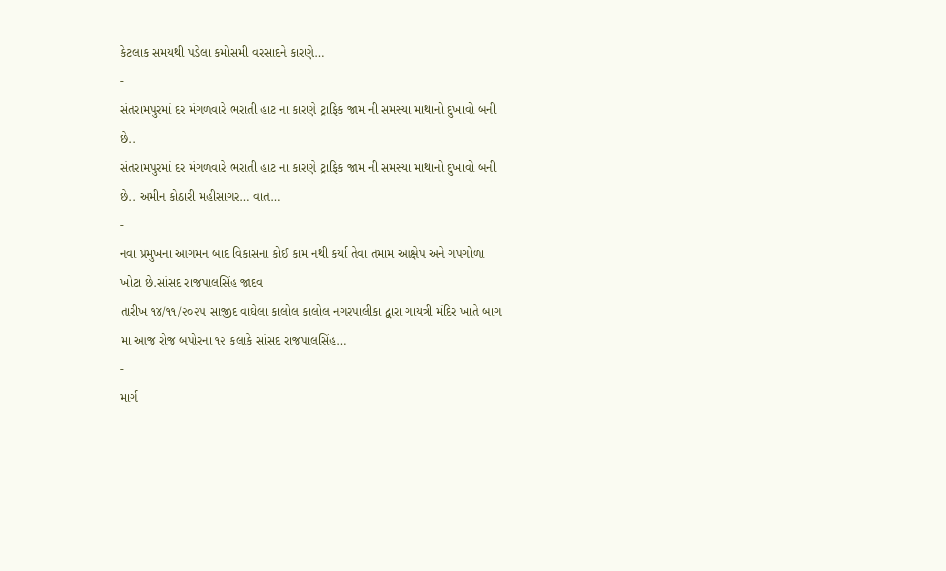કેટલાક સમયથી પડેલા કમોસમી વરસાદને કારણે…
-
સંતરામપુરમાં દર મંગળવારે ભરાતી હાટ ના કારણે ટ્રાફિક જામ ની સમસ્યા માથાનો દુખાવો બની છે..
સંતરામપુરમાં દર મંગળવારે ભરાતી હાટ ના કારણે ટ્રાફિક જામ ની સમસ્યા માથાનો દુખાવો બની છે.. અમીન કોઠારી મહીસાગર… વાત…
-
નવા પ્રમુખના આગમન બાદ વિકાસના કોઈ કામ નથી કર્યા તેવા તમામ આક્ષેપ અને ગપગોળા ખોટા છે.સાંસદ રાજપાલસિંહ જાદવ
તારીખ ૧૪/૧૧/૨૦૨૫ સાજીદ વાઘેલા કાલોલ કાલોલ નગરપાલીકા દ્વારા ગાયત્રી મંદિર ખાતે બાગ મા આજ રોજ બપોરના ૧૨ કલાકે સાંસદ રાજપાલસિંહ…
-
માર્ગ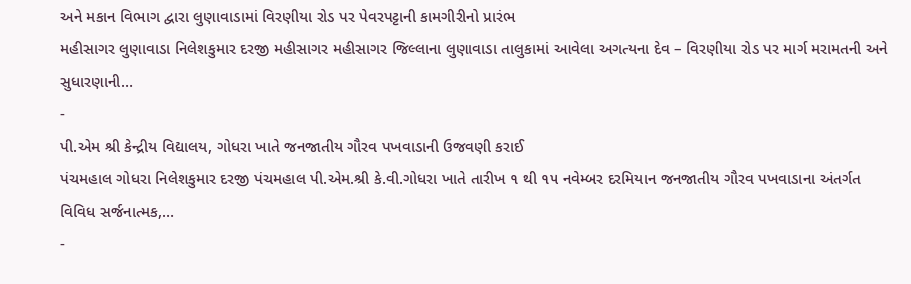અને મકાન વિભાગ દ્વારા લુણાવાડામાં વિરણીયા રોડ પર પેવરપટ્ટાની કામગીરીનો પ્રારંભ
મહીસાગર લુણાવાડા નિલેશકુમાર દરજી મહીસાગર મહીસાગર જિલ્લાના લુણાવાડા તાલુકામાં આવેલા અગત્યના દેવ – વિરણીયા રોડ પર માર્ગ મરામતની અને સુધારણાની…
-
પી.એમ શ્રી કેન્દ્રીય વિદ્યાલય, ગોધરા ખાતે જનજાતીય ગૌરવ પખવાડાની ઉજવણી કરાઈ
પંચમહાલ ગોધરા નિલેશકુમાર દરજી પંચમહાલ પી.એમ.શ્રી કે.વી.ગોધરા ખાતે તારીખ ૧ થી ૧૫ નવેમ્બર દરમિયાન જનજાતીય ગૌરવ પખવાડાના અંતર્ગત વિવિધ સર્જનાત્મક,…
-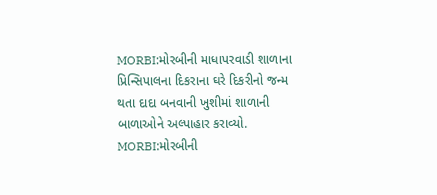MORBI:મોરબીની માધાપરવાડી શાળાના પ્રિન્સિપાલના દિકરાના ઘરે દિકરીનો જન્મ થતા દાદા બનવાની ખુશીમાં શાળાની બાળાઓને અલ્પાહાર કરાવ્યો.
MORBI:મોરબીની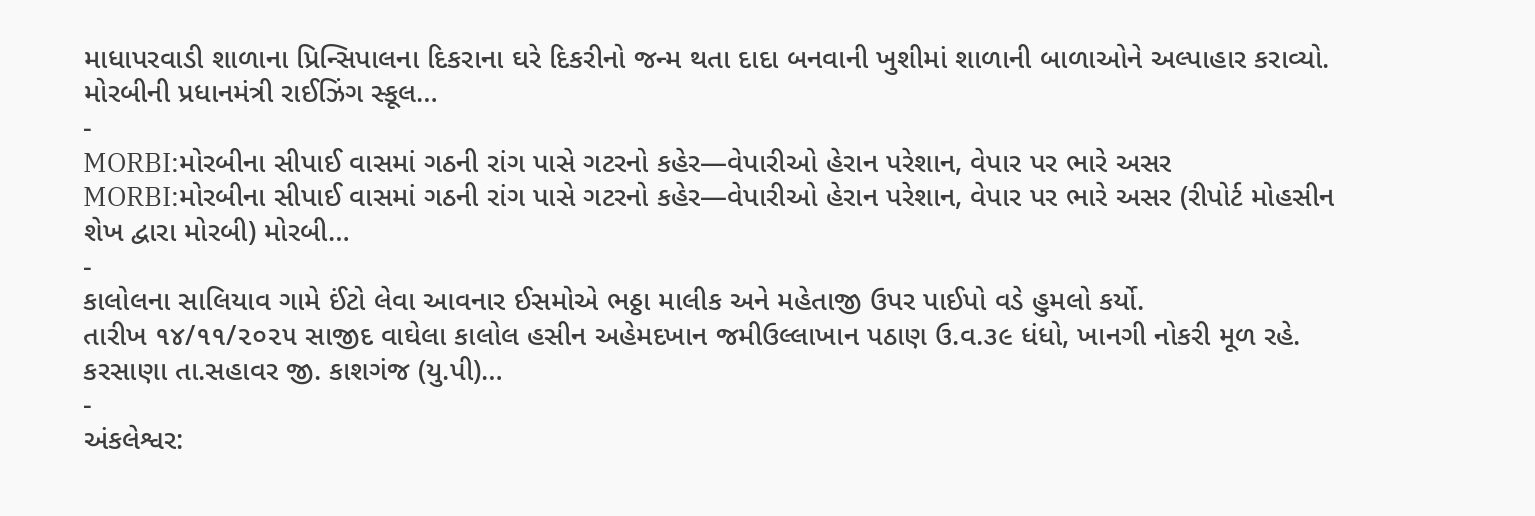માધાપરવાડી શાળાના પ્રિન્સિપાલના દિકરાના ઘરે દિકરીનો જન્મ થતા દાદા બનવાની ખુશીમાં શાળાની બાળાઓને અલ્પાહાર કરાવ્યો. મોરબીની પ્રધાનમંત્રી રાઈઝિંગ સ્કૂલ…
-
MORBI:મોરબીના સીપાઈ વાસમાં ગઠની રાંગ પાસે ગટરનો કહેર—વેપારીઓ હેરાન પરેશાન, વેપાર પર ભારે અસર
MORBI:મોરબીના સીપાઈ વાસમાં ગઠની રાંગ પાસે ગટરનો કહેર—વેપારીઓ હેરાન પરેશાન, વેપાર પર ભારે અસર (રીપોર્ટ મોહસીન શેખ દ્વારા મોરબી) મોરબી…
-
કાલોલના સાલિયાવ ગામે ઈંટો લેવા આવનાર ઈસમોએ ભઠ્ઠા માલીક અને મહેતાજી ઉપર પાઈપો વડે હુમલો કર્યો.
તારીખ ૧૪/૧૧/૨૦૨૫ સાજીદ વાઘેલા કાલોલ હસીન અહેમદખાન જમીઉલ્લાખાન પઠાણ ઉ.વ.૩૯ ધંધો, ખાનગી નોકરી મૂળ રહે. કરસાણા તા.સહાવર જી. કાશગંજ (યુ.પી)…
-
અંકલેશ્વર: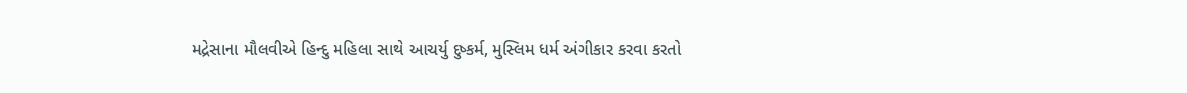મદ્રેસાના મૌલવીએ હિન્દુ મહિલા સાથે આચર્યુ દુષ્કર્મ, મુસ્લિમ ધર્મ અંગીકાર કરવા કરતો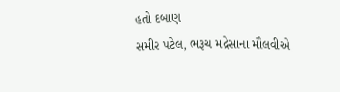હતો દબાણ
સમીર પટેલ, ભરૂચ મદ્રેસાના મૌલવીએ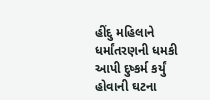હીંદુ મહિલાને ધર્માંતરણની ધમકી આપી દુષ્કર્મ કર્યું હોવાની ઘટના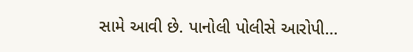સામે આવી છે. પાનોલી પોલીસે આરોપી…